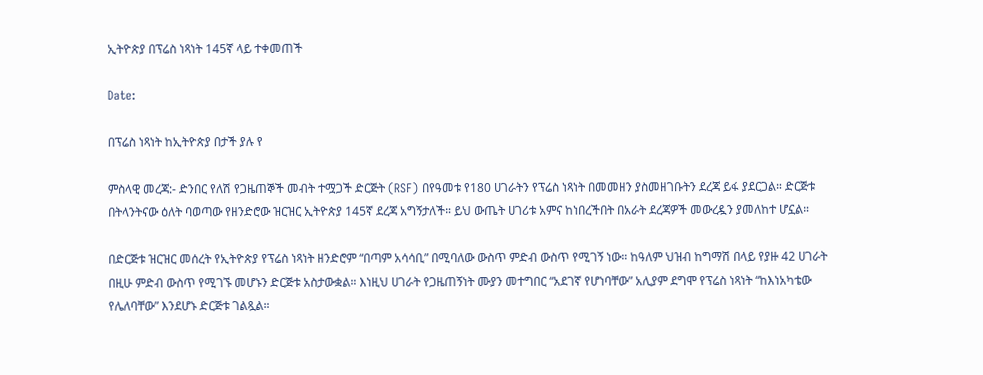ኢትዮጵያ በፕሬስ ነጻነት 145ኛ ላይ ተቀመጠች

Date:

በፕሬስ ነጻነት ከኢትዮጵያ በታች ያሉ የ

ምስላዊ መረጃ:- ድንበር የለሽ የጋዜጠኞች መብት ተሟጋች ድርጅት (RSF) በየዓመቱ የ180 ሀገራትን የፕሬስ ነጻነት በመመዘን ያስመዘገቡትን ደረጃ ይፋ ያደርጋል። ድርጅቱ በትላንትናው ዕለት ባወጣው የዘንድሮው ዝርዝር ኢትዮጵያ 145ኛ ደረጃ አግኝታለች። ይህ ውጤት ሀገሪቱ አምና ከነበረችበት በአራት ደረጃዎች መውረዷን ያመለከተ ሆኗል።

በድርጅቱ ዝርዝር መሰረት የኢትዮጵያ የፕሬስ ነጻነት ዘንድሮም “በጣም አሳሳቢ” በሚባለው ውስጥ ምድብ ውስጥ የሚገኝ ነው። ከዓለም ህዝብ ከግማሽ በላይ የያዙ 42 ሀገራት በዚሁ ምድብ ውስጥ የሚገኙ መሆኑን ድርጅቱ አስታውቋል። እነዚህ ሀገራት የጋዜጠኝነት ሙያን መተግበር “አደገኛ የሆነባቸው” አሊያም ደግሞ የፕሬስ ነጻነት “ከእነአካቴው የሌለባቸው” እንደሆኑ ድርጅቱ ገልጿል።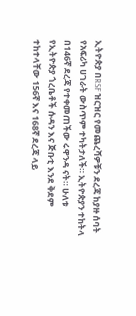ኢትዮጵያ በRSF ዝርዝር የመጨረሻዎቹን ደረጃ ከያዙ ሰባት የአፍሪካ ሀገራት ውስጥም ተካትታለች። ኢትዮጵያን ተከትላ በ146ኛ ደረጃ የተቀመጠችው ሩዋንዳ ናት። ሁለቱ የኢትዮጵያ ጎረቤቶች ሱዳን እና ጅቡቲ እንደ ቅደም ተከተላቸው 156ኛ እና 168ኛ ደረጃ ላይ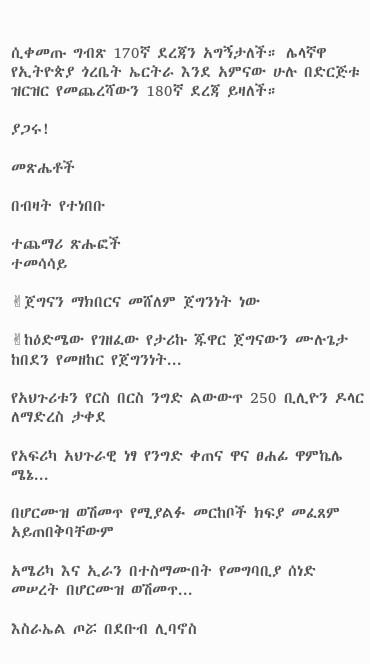ሲቀመጡ ግብጽ 170ኛ ደረጃን አግኝታለች። ሌላኛዋ የኢትዮጵያ ጎረቤት ኤርትራ እንደ አምናው ሁሉ በድርጅቱ ዝርዝር የመጨረሻውን 180ኛ ደረጃ ይዛለች።

ያጋሩ!

መጽሔቶች

በብዛት የተነበቡ

ተጨማሪ ጽሑፎች
ተመሳሳይ

✌ጀግናን ማክበርና መሸለም ጀግንነት ነው

✌ከዕድሜው የገዘፈው የታሪኩ ጁዋር ጀግናውን ሙሉጌታ ከበደን የመዘከር የጀግንነት...

የአህጉሪቱን የርስ በርስ ንግድ ልውውጥ 250 ቢሊዮን ዶላር ለማድረስ ታቀደ

የአፍሪካ አህጉራዊ ነፃ የንግድ ቀጠና ዋና ፀሐፊ ዋምኬሌ ሜኔ...

በሆርሙዝ ወሽመጥ የሚያልፉ መርከቦች ክፍያ መፈጸም አይጠበቅባቸውም

አሜሪካ እና ኢራን በተስማሙበት የመግባቢያ ሰነድ መሠረት በሆርሙዝ ወሽመጥ...

እስራኤል ጦሯ በደቡብ ሊባኖስ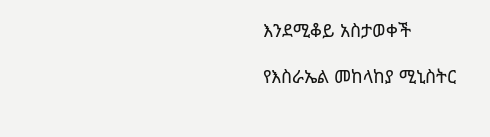እንደሚቆይ አስታወቀች

የእስራኤል መከላከያ ሚኒስትር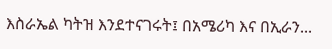እስራኤል ካትዝ እንደተናገሩት፤ በአሜሪካ እና በኢራን...